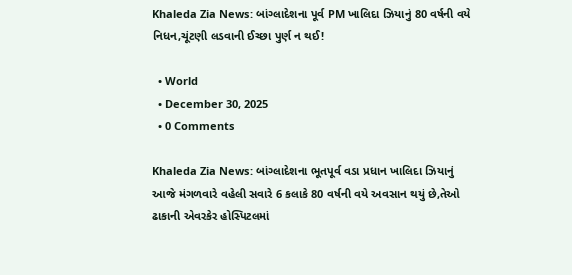Khaleda Zia News: બાંગ્લાદેશના પૂર્વ PM ખાલિદા ઝિયાનું 80 વર્ષની વયે નિધન,ચૂંટણી લડવાની ઈચ્છા પુર્ણ ન થઈ!

  • World
  • December 30, 2025
  • 0 Comments

Khaleda Zia News: બાંગ્લાદેશના ભૂતપૂર્વ વડા પ્રધાન ખાલિદા ઝિયાનું આજે મંગળવારે વહેલી સવારે 6 કલાકે 80 વર્ષની વયે અવસાન થયું છે,તેઓ ઢાકાની એવરકેર હોસ્પિટલમાં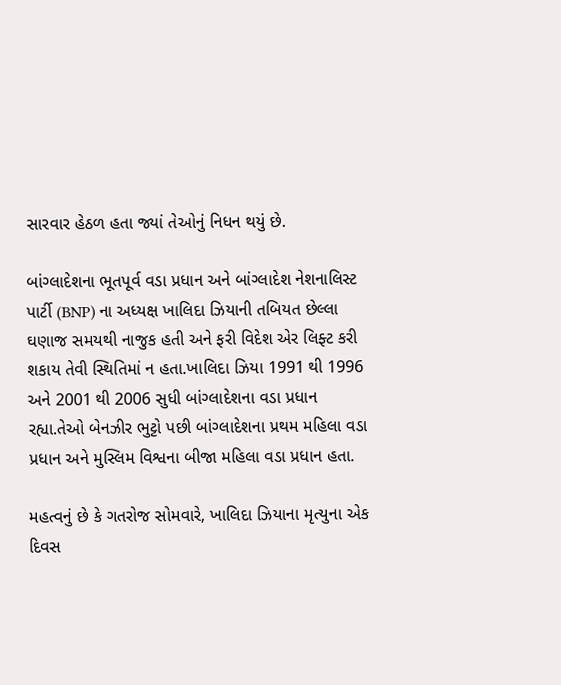સારવાર હેઠળ હતા જ્યાં તેઓનું નિધન થયું છે.

બાંગ્લાદેશના ભૂતપૂર્વ વડા પ્રધાન અને બાંગ્લાદેશ નેશનાલિસ્ટ પાર્ટી (BNP) ના અધ્યક્ષ ખાલિદા ઝિયાની તબિયત છેલ્લા ઘણાજ સમયથી નાજુક હતી અને ફરી વિદેશ એર લિફ્ટ કરી શકાય તેવી સ્થિતિમાં ન હતા.ખાલિદા ઝિયા 1991 થી 1996 અને 2001 થી 2006 સુધી બાંગ્લાદેશના વડા પ્રધાન રહ્યા.તેઓ બેનઝીર ભુટ્ટો પછી બાંગ્લાદેશના પ્રથમ મહિલા વડા પ્રધાન અને મુસ્લિમ વિશ્વના બીજા મહિલા વડા પ્રધાન હતા.

મહત્વનું છે કે ગતરોજ સોમવારે, ખાલિદા ઝિયાના મૃત્યુના એક દિવસ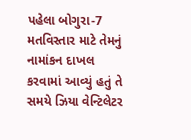પહેલા બોગુરા-7 મતવિસ્તાર માટે તેમનું નામાંકન દાખલ કરવામાં આવ્યું હતું તે સમયે ઝિયા વેન્ટિલેટર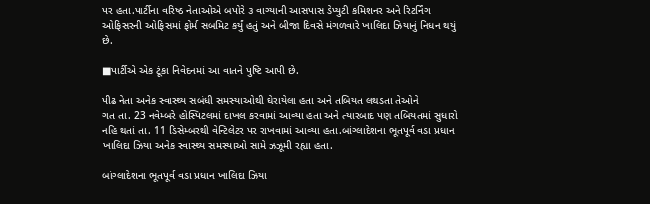પર હતા.પાર્ટીના વરિષ્ઠ નેતાઓએ બપોરે ૩ વાગ્યાની આસપાસ ડેપ્યુટી કમિશનર અને રિટર્નિંગ ઓફિસરની ઓફિસમાં ફોર્મ સબમિટ કર્યું હતું અને બીજા દિવસે મંગળવારે ખાલિદા ઝિયાનું નિધન થયું છે.

■પાર્ટીએ એક ટૂંકા નિવેદનમાં આ વાતને પુષ્ટિ આપી છે.

પીઢ નેતા અનેક સ્વાસ્થ્ય સબંધી સમસ્યાઓથી ઘેરાયેલા હતા અને તબિયત લથડતા તેઓને
ગત તા. 23 નવેમ્બરે હોસ્પિટલમાં દાખલ કરવામાં આવ્યા હતા અને ત્યારબાદ પણ તબિયતમાં સુધારો નહિ થતાં તા. 11 ડિસેમ્બરથી વેન્ટિલેટર પર રાખવામાં આવ્યા હતા.બાંગ્લાદેશના ભૂતપૂર્વ વડા પ્રધાન ખાલિદા ઝિયા અનેક સ્વાસ્થ્ય સમસ્યાઓ સામે ઝઝૂમી રહ્યા હતા.

બાંગ્લાદેશના ભૂતપૂર્વ વડા પ્રધાન ખાલિદા ઝિયા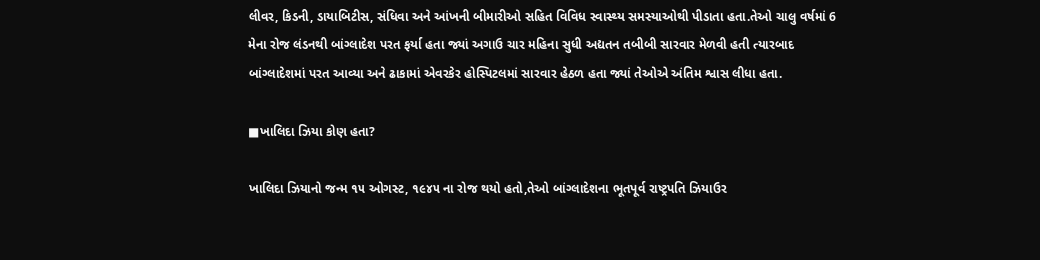લીવર, કિડની, ડાયાબિટીસ, સંધિવા અને આંખની બીમારીઓ સહિત વિવિધ સ્વાસ્થ્ય સમસ્યાઓથી પીડાતા હતા.તેઓ ચાલુ વર્ષમાં 6 મેના રોજ લંડનથી બાંગ્લાદેશ પરત ફર્યા હતા જ્યાં અગાઉ ચાર મહિના સુધી અદ્યતન તબીબી સારવાર મેળવી હતી ત્યારબાદ બાંગ્લાદેશમાં પરત આવ્યા અને ઢાકામાં એવરકેર હોસ્પિટલમાં સારવાર હેઠળ હતા જ્યાં તેઓએ અંતિમ શ્વાસ લીધા હતા.

■ખાલિદા ઝિયા કોણ હતા?

ખાલિદા ઝિયાનો જન્મ ૧૫ ઓગસ્ટ, ૧૯૪૫ ના રોજ થયો હતો,તેઓ બાંગ્લાદેશના ભૂતપૂર્વ રાષ્ટ્રપતિ ઝિયાઉર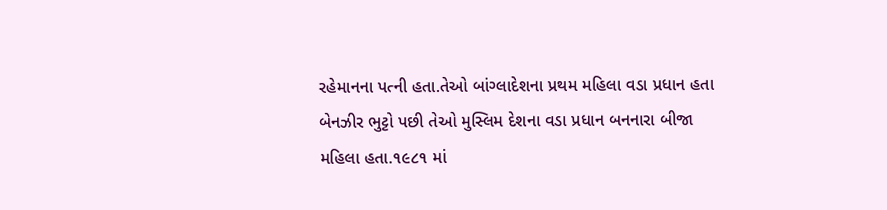રહેમાનના પત્ની હતા.તેઓ બાંગ્લાદેશના પ્રથમ મહિલા વડા પ્રધાન હતા બેનઝીર ભુટ્ટો પછી તેઓ મુસ્લિમ દેશના વડા પ્રધાન બનનારા બીજા મહિલા હતા.૧૯૮૧ માં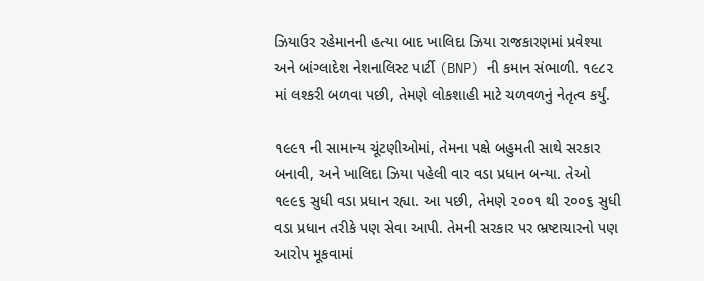ઝિયાઉર રહેમાનની હત્યા બાદ ખાલિદા ઝિયા રાજકારણમાં પ્રવેશ્યા અને બાંગ્લાદેશ નેશનાલિસ્ટ પાર્ટી (BNP) ની કમાન સંભાળી. ૧૯૮૨ માં લશ્કરી બળવા પછી, તેમણે લોકશાહી માટે ચળવળનું નેતૃત્વ કર્યું.

૧૯૯૧ ની સામાન્ય ચૂંટણીઓમાં, તેમના પક્ષે બહુમતી સાથે સરકાર બનાવી, અને ખાલિદા ઝિયા પહેલી વાર વડા પ્રધાન બન્યા. તેઓ ૧૯૯૬ સુધી વડા પ્રધાન રહ્યા. આ પછી, તેમણે ૨૦૦૧ થી ૨૦૦૬ સુધી વડા પ્રધાન તરીકે પણ સેવા આપી. તેમની સરકાર પર ભ્રષ્ટાચારનો પણ આરોપ મૂકવામાં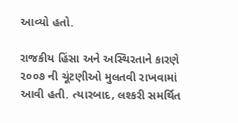આવ્યો હતો.

રાજકીય હિંસા અને અસ્થિરતાને કારણે ૨૦૦૭ ની ચૂંટણીઓ મુલતવી રાખવામાં આવી હતી. ત્યારબાદ, લશ્કરી સમર્થિત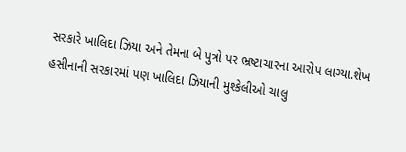સરકારે ખાલિદા ઝિયા અને તેમના બે પુત્રો પર ભ્રષ્ટાચારના આરોપ લાગ્યા.શેખ હસીનાની સરકારમાં પણ ખાલિદા ઝિયાની મુશ્કેલીઓ ચાલુ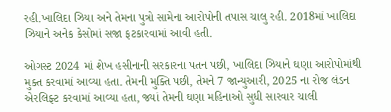રહી.ખાલિદા ઝિયા અને તેમના પુત્રો સામેના આરોપોની તપાસ ચાલુ રહી. 2018માં ખાલિદા ઝિયાને અનેક કેસોમાં સજા ફટકારવામાં આવી હતી.

ઓગસ્ટ 2024 માં શેખ હસીનાની સરકારના પતન પછી, ખાલિદા ઝિયાને ઘણા આરોપોમાંથી મુક્ત કરવામાં આવ્યા હતા. તેમની મુક્તિ પછી, તેમને 7 જાન્યુઆરી, 2025 ના રોજ લંડન એરલિફ્ટ કરવામાં આવ્યા હતા, જ્યાં તેમની ઘણા મહિનાઓ સુધી સારવાર ચાલી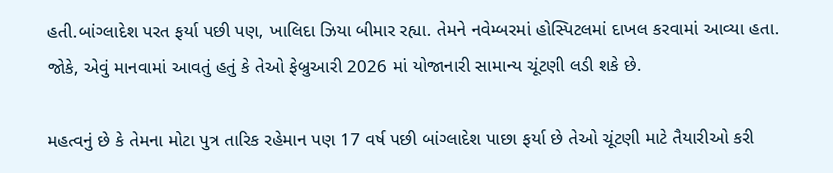હતી.બાંગ્લાદેશ પરત ફર્યા પછી પણ, ખાલિદા ઝિયા બીમાર રહ્યા. તેમને નવેમ્બરમાં હોસ્પિટલમાં દાખલ કરવામાં આવ્યા હતા. જોકે, એવું માનવામાં આવતું હતું કે તેઓ ફેબ્રુઆરી 2026 માં યોજાનારી સામાન્ય ચૂંટણી લડી શકે છે.

મહત્વનું છે કે તેમના મોટા પુત્ર તારિક રહેમાન પણ 17 વર્ષ પછી બાંગ્લાદેશ પાછા ફર્યા છે તેઓ ચૂંટણી માટે તૈયારીઓ કરી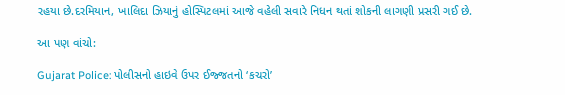રહયા છે.દરમિયાન, ખાલિદા ઝિયાનું હોસ્પિટલમાં આજે વહેલી સવારે નિધન થતાં શોકની લાગણી પ્રસરી ગઈ છે.

આ પણ વાંચો:

Gujarat Police: પોલીસનો હાઇવે ઉપર ઈજ્જતનો ‘કચરો’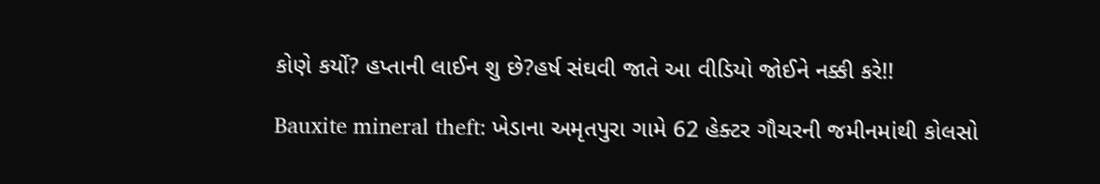કોણે કર્યો? હપ્તાની લાઈન શુ છે?હર્ષ સંઘવી જાતે આ વીડિયો જોઈને નક્કી કરે!!

Bauxite mineral theft: ખેડાના અમૃતપુરા ગામે 62 હેક્ટર ગૌચરની જમીનમાંથી કોલસો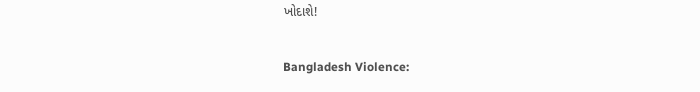ખોદાશે!

Bangladesh Violence: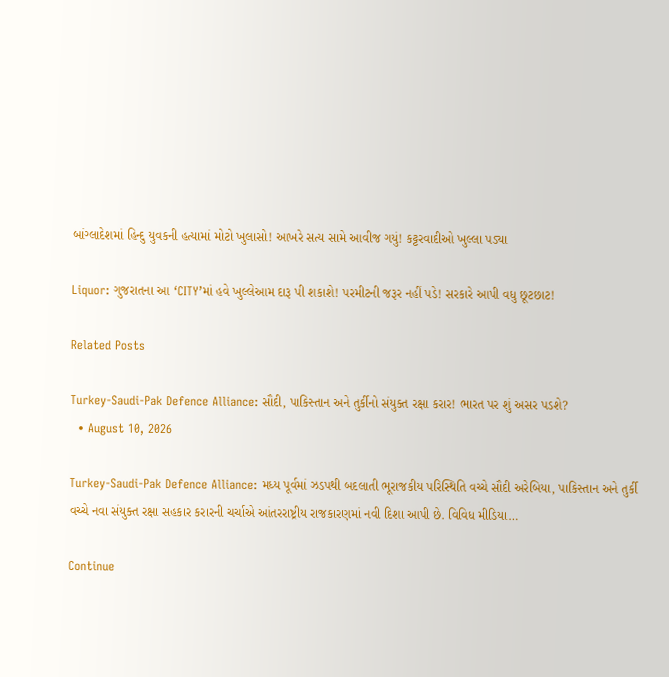બાંગ્લાદેશમાં હિન્દુ યુવકની હત્યામાં મોટો ખુલાસો! આખરે સત્ય સામે આવીજ ગયું! કટ્ટરવાદીઓ ખુલ્લા પડ્યા

Liquor: ગુજરાતના આ ‘CITY’માં હવે ખુલ્લેઆમ દારૂ પી શકાશે! પરમીટની જરૂર નહીં પડે! સરકારે આપી વધુ છૂટછાટ!

Related Posts

Turkey-Saudi-Pak Defence Alliance: સૌદી, પાકિસ્તાન અને તુર્કીનો સંયુક્ત રક્ષા કરાર! ભારત પર શું અસર પડશે?
  • August 10, 2026

Turkey-Saudi-Pak Defence Alliance: મધ્ય પૂર્વમાં ઝડપથી બદલાતી ભૂરાજકીય પરિસ્થિતિ વચ્ચે સૌદી અરેબિયા, પાકિસ્તાન અને તુર્કી વચ્ચે નવા સંયુક્ત રક્ષા સહકાર કરારની ચર્ચાએ આંતરરાષ્ટ્રીય રાજકારણમાં નવી દિશા આપી છે. વિવિધ મીડિયા…

Continue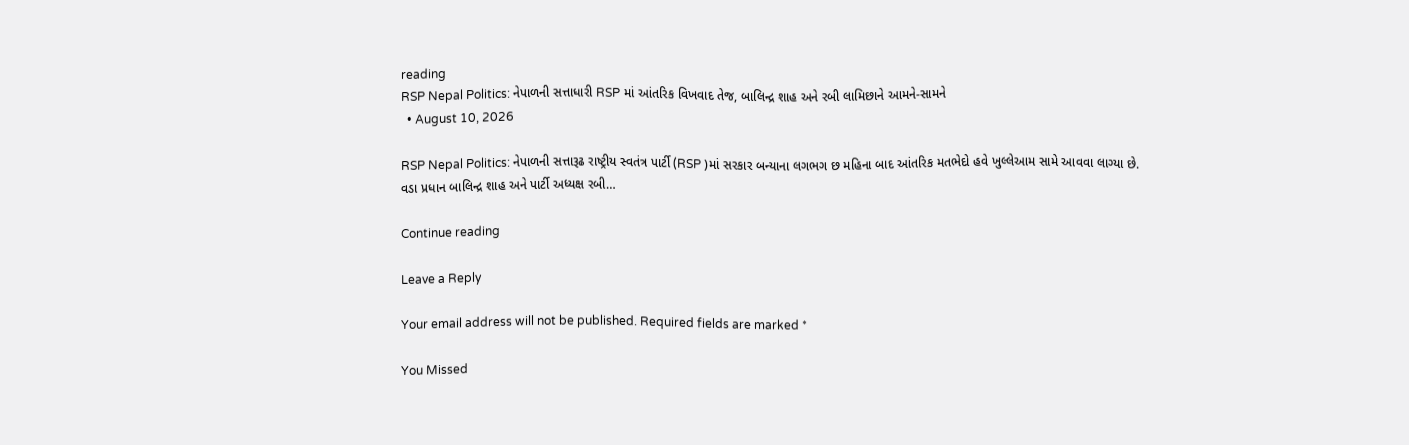reading
RSP Nepal Politics: નેપાળની સત્તાધારી RSP માં આંતરિક વિખવાદ તેજ, બાલિન્દ્ર શાહ અને રબી લામિછાને આમને-સામને
  • August 10, 2026

RSP Nepal Politics: નેપાળની સત્તારૂઢ રાષ્ટ્રીય સ્વતંત્ર પાર્ટી (RSP )માં સરકાર બન્યાના લગભગ છ મહિના બાદ આંતરિક મતભેદો હવે ખુલ્લેઆમ સામે આવવા લાગ્યા છે. વડા પ્રધાન બાલિન્દ્ર શાહ અને પાર્ટી અધ્યક્ષ રબી…

Continue reading

Leave a Reply

Your email address will not be published. Required fields are marked *

You Missed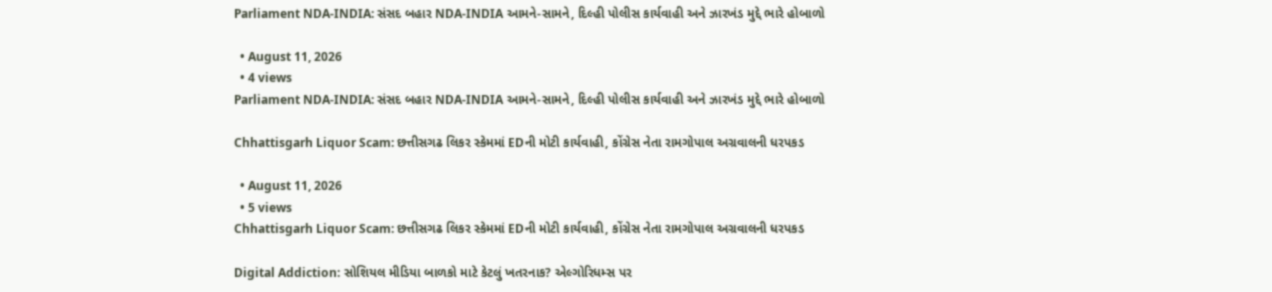Parliament NDA-INDIA: સંસદ બહાર NDA-INDIA આમને-સામને, દિલ્હી પોલીસ કાર્યવાહી અને ઝારખંડ મુદ્દે ભારે હોબાળો

  • August 11, 2026
  • 4 views
Parliament NDA-INDIA: સંસદ બહાર NDA-INDIA આમને-સામને, દિલ્હી પોલીસ કાર્યવાહી અને ઝારખંડ મુદ્દે ભારે હોબાળો

Chhattisgarh Liquor Scam: છત્તીસગઢ લિકર સ્કેમમાં EDની મોટી કાર્યવાહી, કોંગ્રેસ નેતા રામગોપાલ અગ્રવાલની ધરપકડ

  • August 11, 2026
  • 5 views
Chhattisgarh Liquor Scam: છત્તીસગઢ લિકર સ્કેમમાં EDની મોટી કાર્યવાહી, કોંગ્રેસ નેતા રામગોપાલ અગ્રવાલની ધરપકડ

Digital Addiction: સોશિયલ મીડિયા બાળકો માટે કેટલું ખતરનાક? એલ્ગોરિધમ્સ પર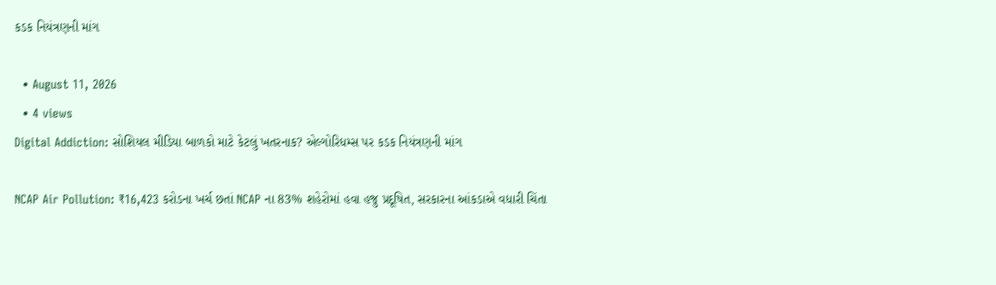કડક નિયંત્રણની માંગ

  • August 11, 2026
  • 4 views
Digital Addiction: સોશિયલ મીડિયા બાળકો માટે કેટલું ખતરનાક? એલ્ગોરિધમ્સ પર કડક નિયંત્રણની માંગ

NCAP Air Pollution: ₹16,423 કરોડના ખર્ચ છતાં NCAP ના 83% શહેરોમાં હવા હજુ પ્રદૂષિત, સરકારના આંકડાએ વધારી ચિંતા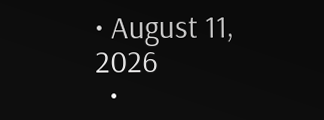• August 11, 2026
  •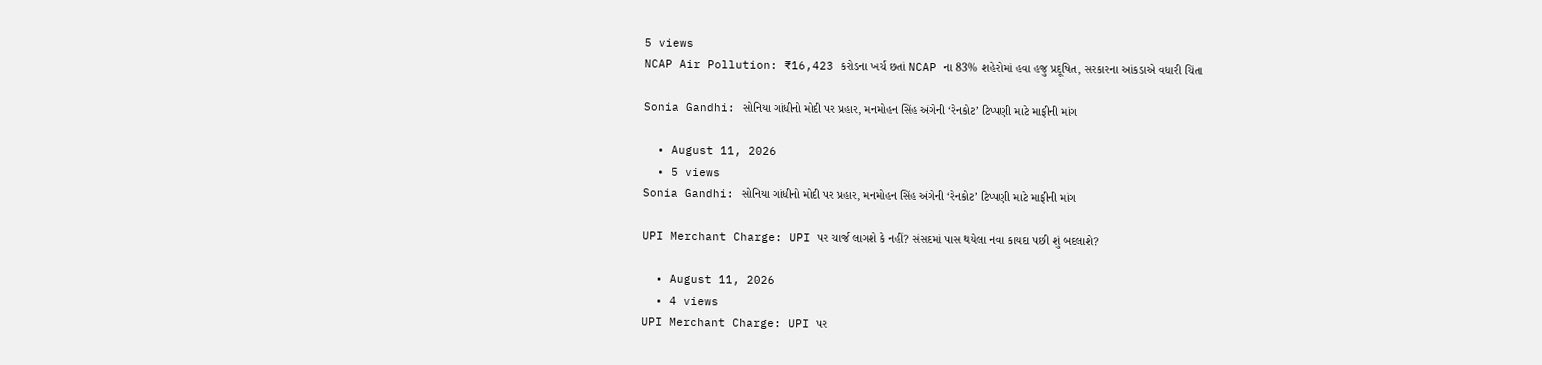5 views
NCAP Air Pollution: ₹16,423 કરોડના ખર્ચ છતાં NCAP ના 83% શહેરોમાં હવા હજુ પ્રદૂષિત, સરકારના આંકડાએ વધારી ચિંતા

Sonia Gandhi: સોનિયા ગાંધીનો મોદી પર પ્રહાર, મનમોહન સિંહ અંગેની ‘રેનકોટ’ ટિપ્પણી માટે માફીની માંગ

  • August 11, 2026
  • 5 views
Sonia Gandhi: સોનિયા ગાંધીનો મોદી પર પ્રહાર, મનમોહન સિંહ અંગેની ‘રેનકોટ’ ટિપ્પણી માટે માફીની માંગ

UPI Merchant Charge: UPI પર ચાર્જ લાગશે કે નહીં? સંસદમાં પાસ થયેલા નવા કાયદા પછી શું બદલાશે?

  • August 11, 2026
  • 4 views
UPI Merchant Charge: UPI પર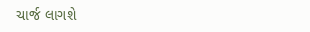ચાર્જ લાગશે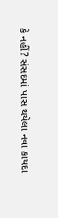કે નહીં? સંસદમાં પાસ થયેલા નવા કાયદા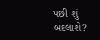પછી શું બદલાશે?